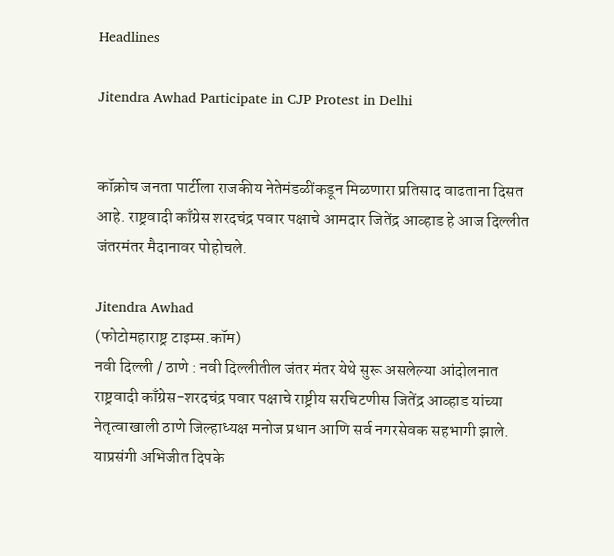Headlines

Jitendra Awhad Participate in CJP Protest in Delhi


कॉक्रोच जनता पार्टीला राजकीय नेतेमंडळींकडून मिळणारा प्रतिसाद वाढताना दिसत आहे. राष्ट्रवादी काँग्रेस शरदचंद्र पवार पक्षाचे आमदार जितेंद्र आव्हाड हे आज दिल्लीत जंतरमंतर मैदानावर पोहोचले.

Jitendra Awhad
(फोटोमहाराष्ट्र टाइम्स.कॉम)
नवी दिल्ली / ठाणे : नवी दिल्लीतील जंतर मंतर येथे सुरू असलेल्या आंदोलनात राष्ट्रवादी काँग्रेस-शरदचंद्र पवार पक्षाचे राष्ट्रीय सरचिटणीस जितेंद्र आव्हाड यांच्या नेतृत्वाखाली ठाणे जिल्हाध्यक्ष मनोज प्रधान आणि सर्व नगरसेवक सहभागी झाले. याप्रसंगी अभिजीत दिपके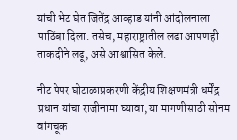यांची भेट घेत जितेंद्र आव्हाड यांनी आंदोलनाला पाठिंबा दिला. तसेच, महाराष्ट्रातील लढा आपणही ताकदीने लढू, असे आश्वासित केले.

नीट पेपर घोटाळाप्रकरणी केंद्रीय शिक्षणमंत्री धर्मेंद्र प्रधान यांचा राजीनामा घ्यावा, या मागणीसाठी सोनम वांगचूक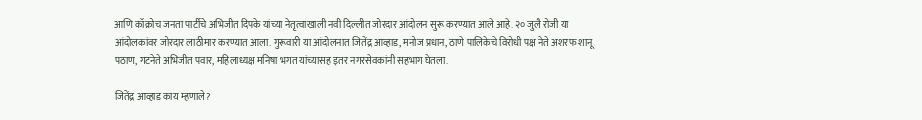आणि कॉक्रोच जनता पार्टीचे अभिजीत दिपके यांच्या नेतृत्वाखाली नवी दिल्लीत जोरदार आंदोलन सुरू करण्यात आले आहे. २० जुलै रोजी या आंदोलकांवर जोरदार लाठीमार करण्यात आला. गुरूवारी या आंदोलनात जितेंद्र आव्हाड, मनोज प्रधान, ठाणे पालिकेचे विरोधी पक्ष नेते अशरफ शानू पठाण, गटनेते अभिजीत पवार, महिलाध्यक्ष मनिषा भगत यांच्यासह इतर नगरसेवकांनी सहभाग घेतला.

जितेंद्र आव्हाड काय म्हणाले?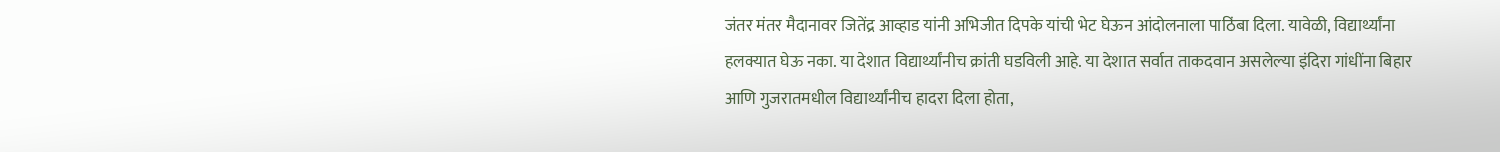जंतर मंतर मैदानावर जितेंद्र आव्हाड यांनी अभिजीत दिपके यांची भेट घेऊन आंदोलनाला पाठिंबा दिला. यावेळी, विद्यार्थ्यांना हलक्यात घेऊ नका. या देशात विद्यार्थ्यांनीच क्रांती घडविली आहे. या देशात सर्वात ताकदवान असलेल्या इंदिरा गांधींना बिहार आणि गुजरातमधील विद्यार्थ्यांनीच हादरा दिला होता,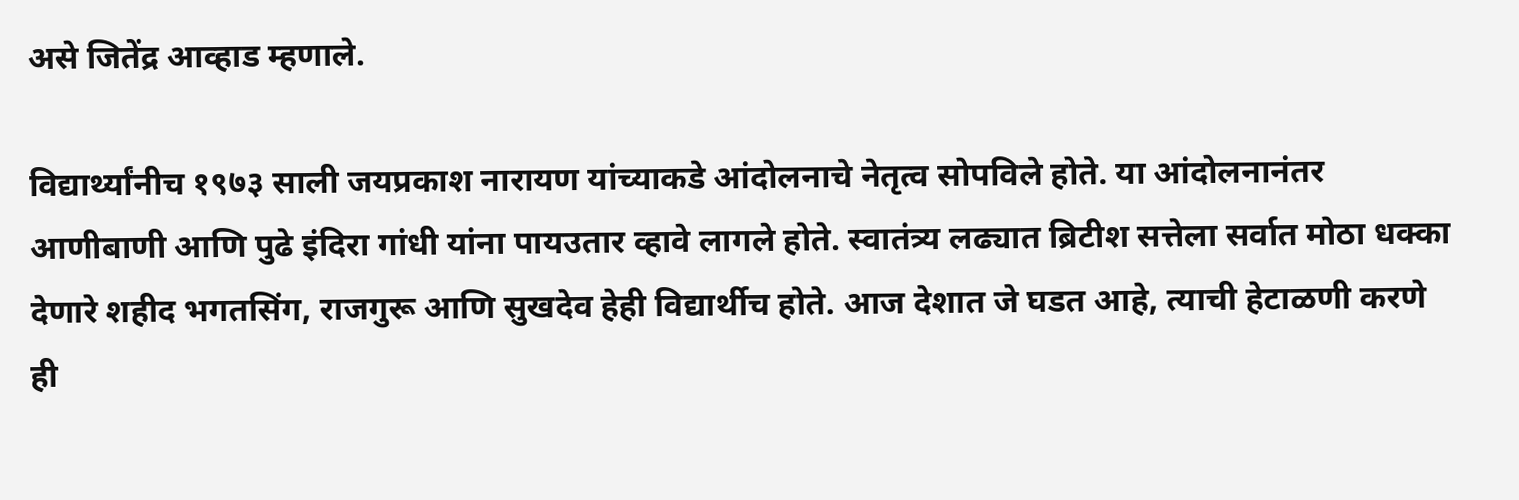असे जितेंद्र आव्हाड म्हणाले.

विद्यार्थ्यांनीच १९७३ साली जयप्रकाश नारायण यांच्याकडे आंदोलनाचे नेतृत्व सोपविले होते. या आंदोलनानंतर आणीबाणी आणि पुढे इंदिरा गांधी यांना पायउतार व्हावे लागले होते. स्वातंत्र्य लढ्यात ब्रिटीश सत्तेला सर्वात मोठा धक्का देणारे शहीद भगतसिंग, राजगुरू आणि सुखदेव हेही विद्यार्थीच होते. आज देशात जे घडत आहे, त्याची हेटाळणी करणे ही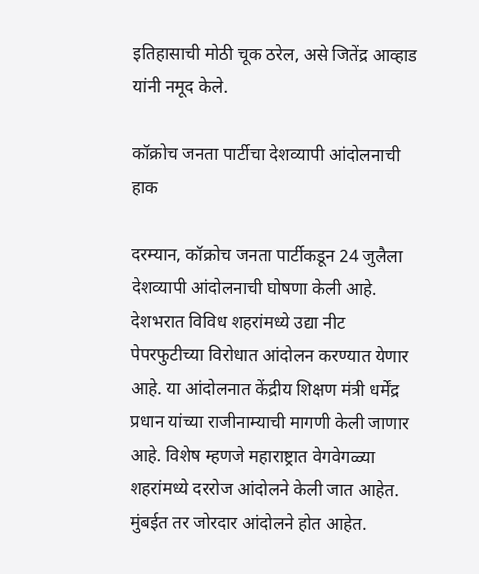इतिहासाची मोठी चूक ठरेल, असे जितेंद्र आव्हाड यांनी नमूद केले.

कॉक्रोच जनता पार्टीचा देशव्यापी आंदोलनाची हाक

दरम्यान, कॉक्रोच जनता पार्टीकडून 24 जुलैला देशव्यापी आंदोलनाची घोषणा केली आहे. देशभरात विविध शहरांमध्ये उद्या नीट पेपरफुटीच्या विरोधात आंदोलन करण्यात येणार आहे. या आंदोलनात केंद्रीय शिक्षण मंत्री धर्मेंद्र प्रधान यांच्या राजीनाम्याची मागणी केली जाणार आहे. विशेष म्हणजे महाराष्ट्रात वेगवेगळ्या शहरांमध्ये दररोज आंदोलने केली जात आहेत. मुंबईत तर जोरदार आंदोलने होत आहेत.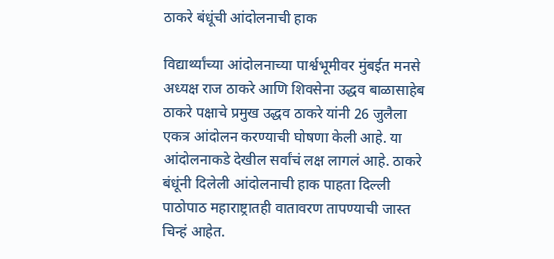ठाकरे बंधूंची आंदोलनाची हाक

विद्यार्थ्यांच्या आंदोलनाच्या पार्श्वभूमीवर मुंबईत मनसे अध्यक्ष राज ठाकरे आणि शिवसेना उद्धव बाळासाहेब ठाकरे पक्षाचे प्रमुख उद्धव ठाकरे यांनी 26 जुलैला एकत्र आंदोलन करण्याची घोषणा केली आहे. या आंदोलनाकडे देखील सर्वांचं लक्ष लागलं आहे. ठाकरे बंधूंनी दिलेली आंदोलनाची हाक पाहता दिल्ली पाठोपाठ महाराष्ट्रातही वातावरण तापण्याची जास्त चिन्हं आहेत.